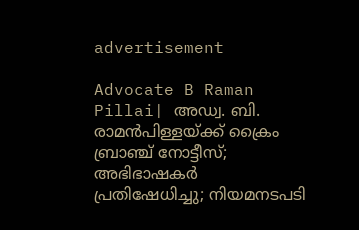advertisement

Advocate B Raman Pillai| അഡ്വ. ബി. രാമൻപിള്ളയ്ക്ക് ക്രൈം ബ്രാഞ്ച് നോട്ടീസ്; അഭിഭാഷകർ പ്രതിഷേധിച്ചു; നിയമനടപടി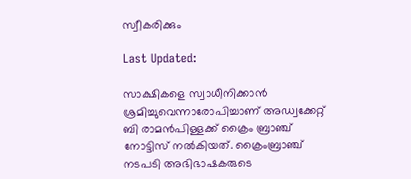സ്വീകരിക്കും

Last Updated:

സാക്ഷികളെ സ്വാധീനിക്കാന്‍ ശ്രമിച്ചുവെന്നാരോപിച്ച‌ാണ് അഡ്വക്കേറ്റ് ബി രാമന്‍പിള്ളക്ക് ക്രൈം ബ്രാഞ്ച് നോട്ടിസ് നല്‍കിയത്. ക്രൈംബ്രാഞ്ച് നടപടി അഭിഭാഷകരുടെ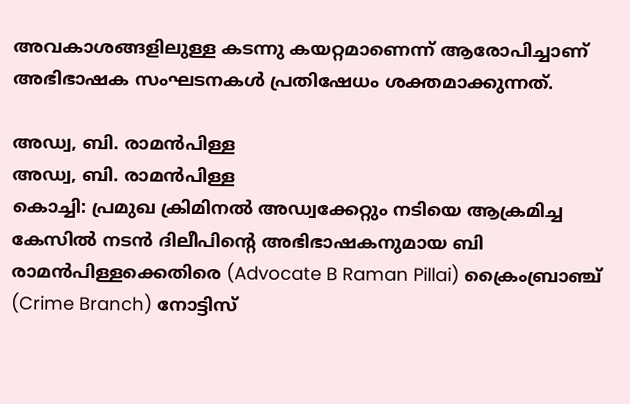അവകാശങ്ങളിലുള്ള കടന്നു കയറ്റമാണെന്ന് ആരോപിച്ചാണ് അഭിഭാഷക സംഘടനകള്‍ പ്രതിഷേധം ശക്തമാക്കുന്നത്.

അഡ്വ, ബി. രാമൻപിള്ള
അഡ്വ, ബി. രാമൻപിള്ള
കൊച്ചി: പ്രമുഖ ക്രിമിനൽ അഡ്വക്കേറ്റും നടിയെ ആക്രമിച്ച കേസിൽ നടൻ ദിലീപിന്റെ അഭിഭാഷകനുമായ ബി രാമന്‍പിള്ളക്കെതിരെ (Advocate B Raman Pillai) ക്രൈംബ്രാഞ്ച് (Crime Branch) നോട്ടിസ്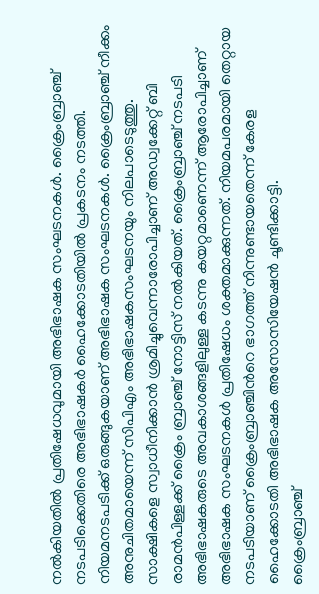നല്‍കിയതില്‍ പ്രതിഷേധവുമായി അഭിഭാഷക സംഘടനകള്‍. ക്രൈംബ്രാഞ്ച് നടപടിക്കെതിരെ അഭിഭാഷകര്‍ ഹൈക്കോടതിയില്‍ പ്രകടനം നടത്തി. നിയമനടപടിക്ക് ഒരുങ്ങുകയാണ് അഭിഭാഷക സംഘടനകൾ. ക്രൈംബ്രാഞ്ച് നീക്കം അനുചിതമായെന്ന് സിപിഎം അഭിഭാഷകസംഘടനയും നിലപാടെടുത്തു.
സാക്ഷികളെ സ്വാധീനിക്കാന്‍ ശ്രമിച്ചുവെന്നാരോപിച്ച‌ാണ് അഡ്വക്കേറ്റ് ബി രാമന്‍പിള്ളക്ക് ക്രൈം ബ്രാഞ്ച് നോട്ടിസ് നല്‍കിയത്. ക്രൈംബ്രാഞ്ച് നടപടി അഭിഭാഷകരുടെ അവകാശങ്ങളിലുള്ള കടന്നു കയറ്റമാണെന്ന് ആരോപിച്ചാണ് അഭിഭാഷക സംഘടനകള്‍ പ്രതിഷേധം ശക്തമാക്കുന്നത്. നിയമപരമായി തെറ്റായ നടപടിയാണ് ക്രൈംബ്രാഞ്ചിന്‍റെ ഭാഗത്ത് നിന്നുണ്ടായതെന്ന് കേരള ഹൈക്കോടതി അഭിഭാഷക അസോസിയേഷന്‍ ചൂണ്ടിക്കാട്ടി.
ക്രൈംബ്രാഞ്ച്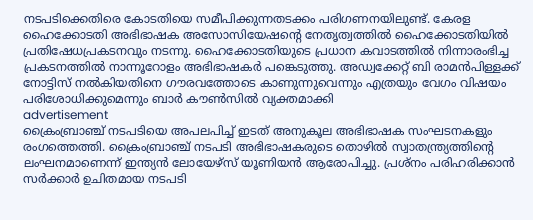നടപടിക്കെതിരെ കോടതിയെ സമീപിക്കുന്നതടക്കം പരിഗണനയിലുണ്ട്. കേരള ഹൈക്കോടതി അഭിഭാഷക അസോസിയേഷന്‍റെ നേതൃത്വത്തില്‍ ഹൈക്കോടതിയില്‍ പ്രതിഷേധപ്രകടനവും നടന്നു. ഹൈക്കോടതിയുടെ പ്രധാന കവാടത്തില്‍ നിന്നാരംഭിച്ച പ്രകടനത്തില്‍ നാന്നൂറോളം അഭിഭാഷകര്‍ പങ്കെടുത്തു. അഡ്വക്കേറ്റ് ബി രാമന്‍പിള്ളക്ക് നോട്ടിസ് നല്‍കിയതിനെ ഗൗരവത്തോടെ കാണുന്നുവെന്നും എത്രയും വേഗം വിഷയം പരിശോധിക്കുമെന്നും ബാര്‍ കൗണ്‍സില്‍ വ്യക്തമാക്കി
advertisement
ക്രൈംബ്രാഞ്ച് നടപടിയെ അപലപിച്ച് ഇടത് അനുകൂല അഭിഭാഷക സംഘടനകളും രംഗത്തെത്തി. ക്രൈംബ്രാഞ്ച് നടപടി അഭിഭാഷകരുടെ തൊഴില്‍ സ്വാതന്ത്ര്യത്തിന്‍റെ ലംഘനമാണെന്ന് ഇന്ത്യന്‍ ലോയേഴ്സ് യൂണിയന്‍ ആരോപിച്ചു. പ്രശ്നം പരിഹരിക്കാന്‍ സര്‍ക്കാര്‍ ഉചിതമായ നടപടി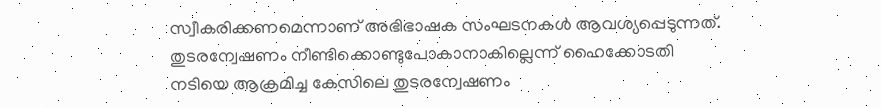സ്വീകരിക്കണമെന്നാണ് അഭിഭാഷക സംഘടനകള്‍ ആവശ്യപ്പെടുന്നത്.
തുടരന്വേഷണം നീണ്ടിക്കൊണ്ടുപോകാനാകില്ലെന്ന് ഹൈക്കോടതി
നടിയെ ആക്രമിച്ച കേസിലെ തുടരന്വേഷണം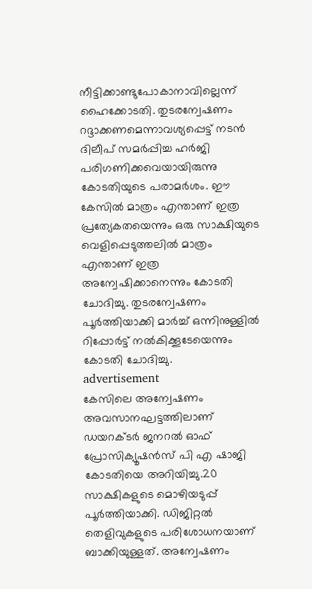നീട്ടിക്കാണ്ടുപോകാനാവില്ലെന്ന് ഹൈക്കോടതി. തുടരന്വേഷണം റദ്ദാക്കണമെന്നാവശ്യപ്പെട്ട് നടന്‍ ദിലീപ് സമര്‍പ്പിച്ച ഹര്‍ജി പരിഗണിക്കവെയായിരുന്നു കോടതിയുടെ പരാമര്‍ശം. ഈ കേസില്‍ മാത്രം എന്താണ് ഇത്ര പ്രത്യേകതയെന്നും ഒരു സാക്ഷിയുടെ വെളിപ്പെടുത്തലില്‍ മാത്രം എന്താണ് ഇത്ര അന്വേഷിക്കാനെന്നും കോടതി ചോദിച്ചു. തുടരന്വേഷണം പൂര്‍ത്തിയാക്കി മാര്‍ച്ച് ഒന്നിനുള്ളില്‍ റിപ്പോര്‍ട്ട് നല്‍കിക്കൂടേയെന്നും കോടതി ചോദിച്ചു.
advertisement
കേസിലെ അന്വേഷണം അവസാനഘട്ടത്തിലാണ് ഡയറക്ടര്‍ ജനറല്‍ ഓഫ് പ്രോസിക്യൂഷന്‍സ് പി എ ഷാജി കോടതിയെ അറിയിച്ചു.20 സാക്ഷികളുടെ മൊഴിയടുപ്പ് പൂര്‍ത്തിയാക്കി. ഡിജിറ്റല്‍ തെളിവുകളുടെ പരിശോധനയാണ് ബാക്കിയുള്ളത്. അന്വേഷണം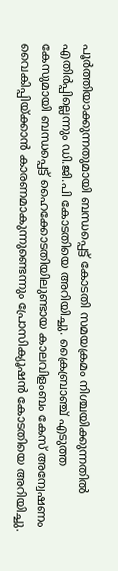പൂര്‍ത്തിയാക്കുന്നതുമായി ബന്ധപ്പെട്ട് കോടതി സമയക്രമം നിശ്ചയിക്കുന്നതില്‍ എതിര്‍പ്പില്ലെന്നും ഡി.ജി.പി കോടതിയെ അറിയിച്ചു. ക്രൈബ്രാഞ്ച് എടുത്ത കേസുമായി ബന്ധപ്പെട്ട് ഹൈക്കോടതിയിലുണ്ടായ കാലവിളംബം കേസ് അന്വേഷണം വൈകിപ്പിയ്ക്കാന്‍ കാരണമാകുന്നുണ്ടെന്നും പ്രോസിക്യൂഷന്‍ കോടതിയെ അറിയിച്ചു.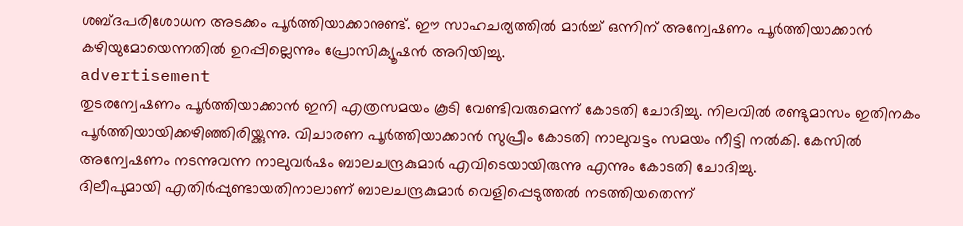ശബ്ദപരിശോധന അടക്കം പൂര്‍ത്തിയാക്കാനുണ്ട്. ഈ സാഹചര്യത്തില്‍ മാര്‍ച്ച് ഒന്നിന് അന്വേഷണം പൂര്‍ത്തിയാക്കാന്‍ കഴിയുമോയെന്നതില്‍ ഉറപ്പില്ലെന്നും പ്രോസിക്യൂഷന്‍ അറിയിച്ചു.
advertisement
തുടരന്വേഷണം പൂര്‍ത്തിയാക്കാന്‍ ഇനി എത്രസമയം കൂടി വേണ്ടിവരുമെന്ന് കോടതി ചോദിച്ചു. നിലവില്‍ രണ്ടുമാസം ഇതിനകം പൂര്‍ത്തിയായിക്കഴിഞ്ഞിരിയ്ക്കുന്നു. വിചാരണ പൂര്‍ത്തിയാക്കാന്‍ സുപ്രീം കോടതി നാലുവട്ടം സമയം നീട്ടി നല്‍കി. കേസില്‍ അന്വേഷണം നടന്നുവന്ന നാലുവര്‍ഷം ബാലചന്ദ്രകുമാര്‍ എവിടെയായിരുന്നു എന്നും കോടതി ചോദിച്ചു.
ദിലീപുമായി എതിര്‍പ്പുണ്ടായതിനാലാണ് ബാലചന്ദ്രകുമാര്‍ വെളിപ്പെടുത്തല്‍ നടത്തിയതെന്ന്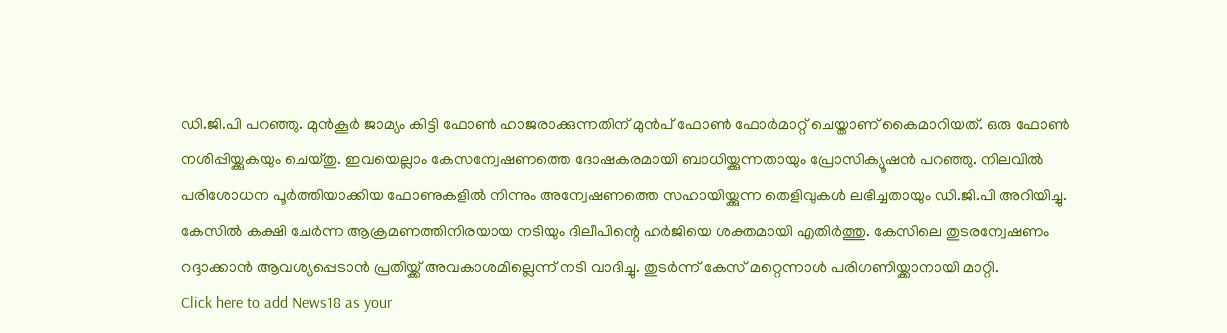ഡി.ജി.പി പറഞ്ഞു. മുന്‍കൂര്‍ ജാമ്യം കിട്ടി ഫോണ്‍ ഹാജരാക്കുന്നതിന് മുന്‍പ് ഫോണ്‍ ഫോര്‍മാറ്റ് ചെയ്താണ് കൈമാറിയത്. ഒരു ഫോണ്‍ നശിപ്പിയ്ക്കുകയും ചെയ്തു. ഇവയെല്ലാം കേസന്വേഷണത്തെ ദോഷകരമായി ബാധിയ്ക്കുന്നതായും പ്രോസിക്യൂഷന്‍ പറഞ്ഞു. നിലവിൽ പരിശോധന പൂർത്തിയാക്കിയ ഫോണുകളിൽ നിന്നും അന്വേഷണത്തെ സഹായിയ്ക്കുന്ന തെളിവുകൾ ലഭിച്ചതായും ഡി.ജി.പി അറിയിച്ചു. കേസില്‍ കക്ഷി ചേര്‍ന്ന ആക്രമണത്തിനിരയായ നടിയും ദിലീപിന്റെ ഹര്‍ജിയെ ശക്തമായി എതിര്‍ത്തു. കേസിലെ തുടരന്വേഷണം റദ്ദാക്കാന്‍ ആവശ്യപ്പെടാന്‍ പ്രതിയ്ക്ക് അവകാശമില്ലെന്ന് നടി വാദിച്ചു. തുടര്‍ന്ന് കേസ് മറ്റെന്നാള്‍ പരിഗണിയ്ക്കാനായി മാറ്റി.
Click here to add News18 as your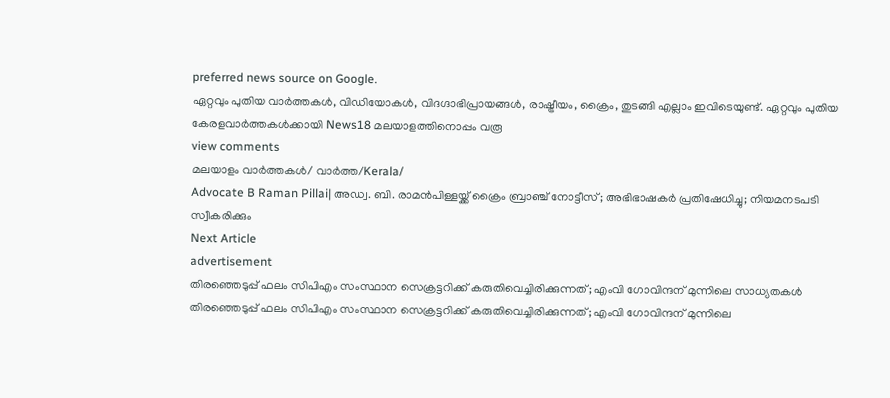preferred news source on Google.
ഏറ്റവും പുതിയ വാർത്തകൾ, വിഡിയോകൾ, വിദഗ്ദാഭിപ്രായങ്ങൾ, രാഷ്ട്രീയം, ക്രൈം, തുടങ്ങി എല്ലാം ഇവിടെയുണ്ട്. ഏറ്റവും പുതിയ കേരളവാർത്തകൾക്കായി News18 മലയാളത്തിനൊപ്പം വരൂ
view comments
മലയാളം വാർത്തകൾ/ വാർത്ത/Kerala/
Advocate B Raman Pillai| അഡ്വ. ബി. രാമൻപിള്ളയ്ക്ക് ക്രൈം ബ്രാഞ്ച് നോട്ടീസ്; അഭിഭാഷകർ പ്രതിഷേധിച്ചു; നിയമനടപടി സ്വീകരിക്കും
Next Article
advertisement
തിരഞ്ഞെടുപ്പ് ഫലം സിപിഎം സംസ്ഥാന സെക്രട്ടറിക്ക് കരുതിവെച്ചിരിക്കുന്നത്; എംവി ഗോവിന്ദന് മുന്നിലെ സാധ്യതകൾ
തിരഞ്ഞെടുപ്പ് ഫലം സിപിഎം സംസ്ഥാന സെക്രട്ടറിക്ക് കരുതിവെച്ചിരിക്കുന്നത്; എംവി ഗോവിന്ദന് മുന്നിലെ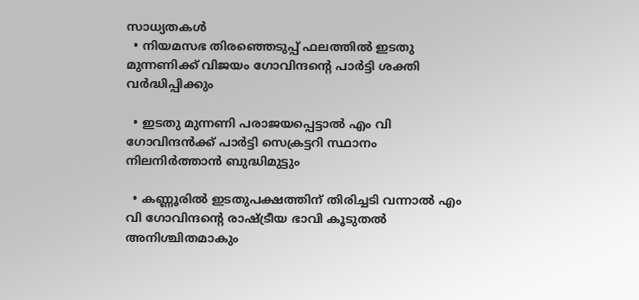സാധ്യതകൾ
  • നിയമസഭ തിരഞ്ഞെടുപ്പ് ഫലത്തിൽ ഇടതു മുന്നണിക്ക് വിജയം ഗോവിന്ദന്റെ പാർട്ടി ശക്തി വർദ്ധിപ്പിക്കും

  • ഇടതു മുന്നണി പരാജയപ്പെട്ടാൽ എം വി ഗോവിന്ദൻക്ക് പാർട്ടി സെക്രട്ടറി സ്ഥാനം നിലനിർത്താൻ ബുദ്ധിമുട്ടും

  • കണ്ണൂരിൽ ഇടതുപക്ഷത്തിന് തിരിച്ചടി വന്നാൽ എം വി ഗോവിന്ദന്റെ രാഷ്ട്രീയ ഭാവി കൂടുതൽ അനിശ്ചിതമാകും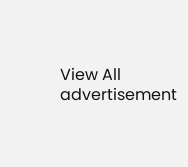View All
advertisement